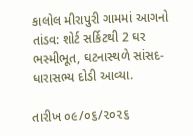કાલોલ મીરાપુરી ગામમાં આગનો તાંડવ: શોર્ટ સર્કિટથી 2 ઘર ભસ્મીભૂત, ઘટનાસ્થળે સાંસદ-ધારાસભ્ય દોડી આવ્યા.

તારીખ ૦૯/૦૬/૨૦૨૬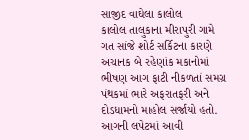સાજીદ વાઘેલા કાલોલ
કાલોલ તાલુકાના મીરાપુરી ગામે ગત સાંજે શોર્ટ સર્કિટના કારણે અચાનક બે રહેણાંક મકાનોમાં ભીષણ આગ ફાટી નીકળતાં સમગ્ર પંથકમાં ભારે અફરાતફરી અને દોડધામનો માહોલ સર્જાયો હતો. આગની લપેટમાં આવી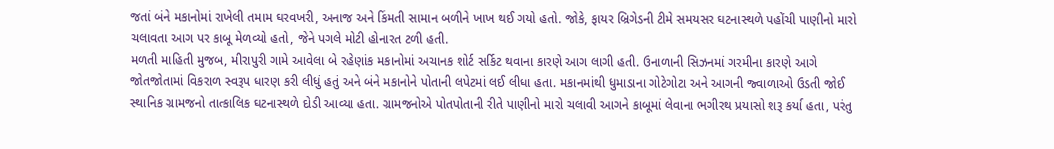જતાં બંને મકાનોમાં રાખેલી તમામ ઘરવખરી, અનાજ અને કિંમતી સામાન બળીને ખાખ થઈ ગયો હતો. જોકે, ફાયર બ્રિગેડની ટીમે સમયસર ઘટનાસ્થળે પહોંચી પાણીનો મારો ચલાવતા આગ પર કાબૂ મેળવ્યો હતો, જેને પગલે મોટી હોનારત ટળી હતી.
મળતી માહિતી મુજબ, મીરાપુરી ગામે આવેલા બે રહેણાંક મકાનોમાં અચાનક શોર્ટ સર્કિટ થવાના કારણે આગ લાગી હતી. ઉનાળાની સિઝનમાં ગરમીના કારણે આગે જોતજોતામાં વિકરાળ સ્વરૂપ ધારણ કરી લીધું હતું અને બંને મકાનોને પોતાની લપેટમાં લઈ લીધા હતા. મકાનમાંથી ધુમાડાના ગોટેગોટા અને આગની જ્વાળાઓ ઉડતી જોઈ સ્થાનિક ગ્રામજનો તાત્કાલિક ઘટનાસ્થળે દોડી આવ્યા હતા. ગ્રામજનોએ પોતપોતાની રીતે પાણીનો મારો ચલાવી આગને કાબૂમાં લેવાના ભગીરથ પ્રયાસો શરૂ કર્યા હતા, પરંતુ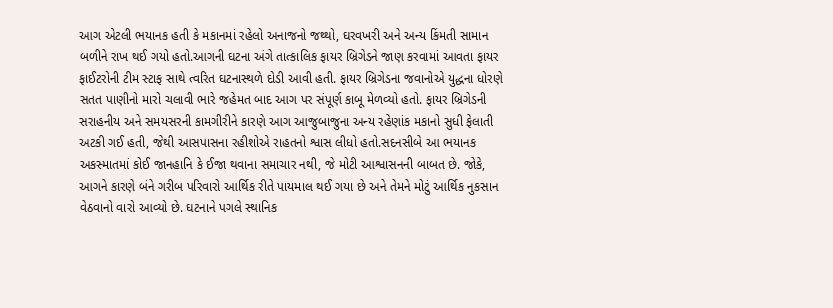આગ એટલી ભયાનક હતી કે મકાનમાં રહેલો અનાજનો જથ્થો, ઘરવખરી અને અન્ય કિંમતી સામાન બળીને રાખ થઈ ગયો હતો.આગની ઘટના અંગે તાત્કાલિક ફાયર બ્રિગેડને જાણ કરવામાં આવતા ફાયર ફાઈટરોની ટીમ સ્ટાફ સાથે ત્વરિત ઘટનાસ્થળે દોડી આવી હતી. ફાયર બ્રિગેડના જવાનોએ યુદ્ધના ધોરણે સતત પાણીનો મારો ચલાવી ભારે જહેમત બાદ આગ પર સંપૂર્ણ કાબૂ મેળવ્યો હતો. ફાયર બ્રિગેડની સરાહનીય અને સમયસરની કામગીરીને કારણે આગ આજુબાજુના અન્ય રહેણાંક મકાનો સુધી ફેલાતી અટકી ગઈ હતી, જેથી આસપાસના રહીશોએ રાહતનો શ્વાસ લીધો હતો.સદનસીબે આ ભયાનક અકસ્માતમાં કોઈ જાનહાનિ કે ઈજા થવાના સમાચાર નથી, જે મોટી આશ્વાસનની બાબત છે. જોકે, આગને કારણે બંને ગરીબ પરિવારો આર્થિક રીતે પાયમાલ થઈ ગયા છે અને તેમને મોટું આર્થિક નુકસાન વેઠવાનો વારો આવ્યો છે. ઘટનાને પગલે સ્થાનિક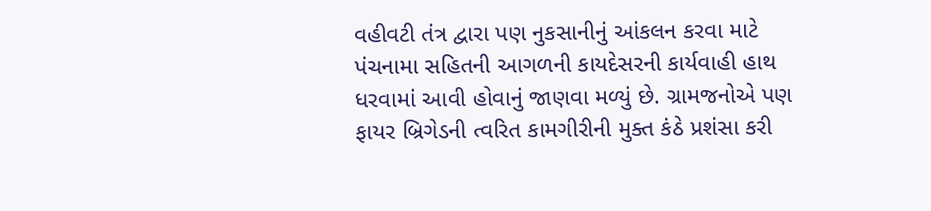વહીવટી તંત્ર દ્વારા પણ નુકસાનીનું આંકલન કરવા માટે પંચનામા સહિતની આગળની કાયદેસરની કાર્યવાહી હાથ ધરવામાં આવી હોવાનું જાણવા મળ્યું છે. ગ્રામજનોએ પણ ફાયર બ્રિગેડની ત્વરિત કામગીરીની મુક્ત કંઠે પ્રશંસા કરી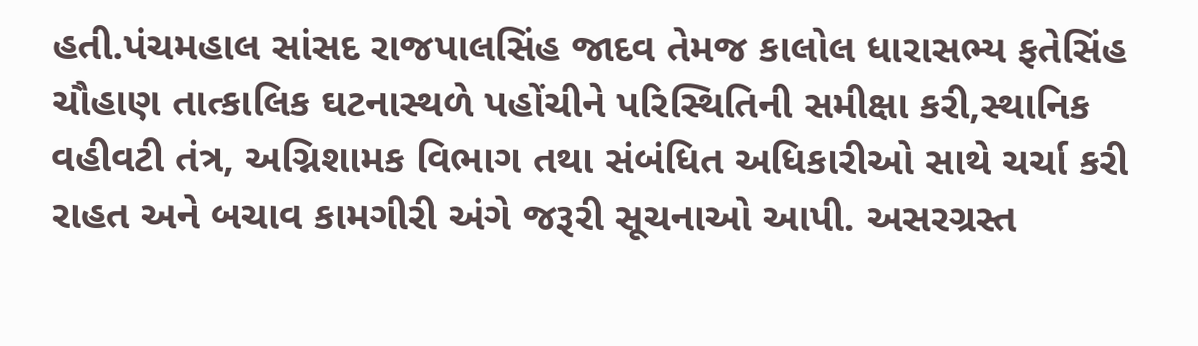હતી.પંચમહાલ સાંસદ રાજપાલસિંહ જાદવ તેમજ કાલોલ ધારાસભ્ય ફતેસિંહ ચૌહાણ તાત્કાલિક ઘટનાસ્થળે પહોંચીને પરિસ્થિતિની સમીક્ષા કરી,સ્થાનિક વહીવટી તંત્ર, અગ્નિશામક વિભાગ તથા સંબંધિત અધિકારીઓ સાથે ચર્ચા કરી રાહત અને બચાવ કામગીરી અંગે જરૂરી સૂચનાઓ આપી. અસરગ્રસ્ત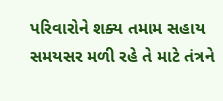પરિવારોને શક્ય તમામ સહાય સમયસર મળી રહે તે માટે તંત્રને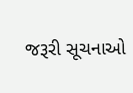જરૂરી સૂચનાઓ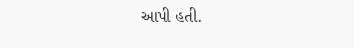આપી હતી.